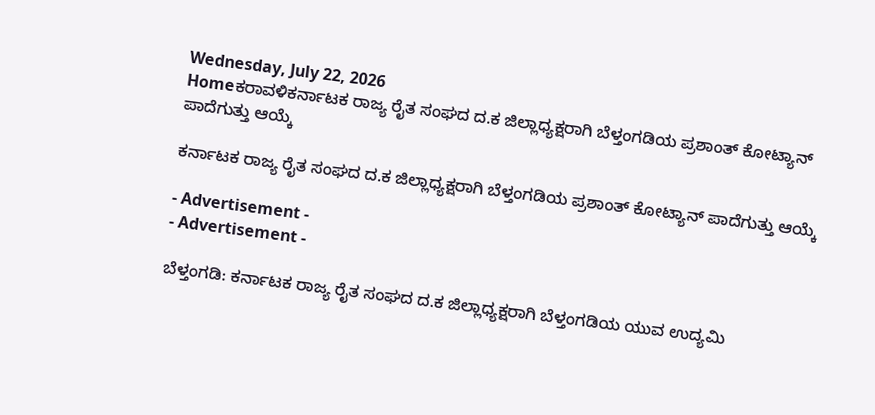Wednesday, July 22, 2026
Homeಕರಾವಳಿಕರ್ನಾಟಕ ರಾಜ್ಯ ರೈತ ಸಂಘದ ದ.ಕ ಜಿಲ್ಲಾಧ್ಯಕ್ಷರಾಗಿ ಬೆಳ್ತಂಗಡಿಯ ಪ್ರಶಾಂತ್ ಕೋಟ್ಯಾನ್ ಪಾದೆಗುತ್ತು ಆಯ್ಕೆ

ಕರ್ನಾಟಕ ರಾಜ್ಯ ರೈತ ಸಂಘದ ದ.ಕ ಜಿಲ್ಲಾಧ್ಯಕ್ಷರಾಗಿ ಬೆಳ್ತಂಗಡಿಯ ಪ್ರಶಾಂತ್ ಕೋಟ್ಯಾನ್ ಪಾದೆಗುತ್ತು ಆಯ್ಕೆ

- Advertisement -
- Advertisement -

ಬೆಳ್ತಂಗಡಿ: ಕರ್ನಾಟಕ ರಾಜ್ಯ ರೈತ ಸಂಘದ ದ.ಕ ಜಿಲ್ಲಾಧ್ಯಕ್ಷರಾಗಿ ಬೆಳ್ತಂಗಡಿಯ ಯುವ ಉದ್ಯಮಿ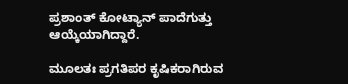ಪ್ರಶಾಂತ್ ಕೋಟ್ಯಾನ್ ಪಾದೆಗುತ್ತು ಆಯ್ಕೆಯಾಗಿದ್ದಾರೆ.

ಮೂಲತಃ ಪ್ರಗತಿಪರ ಕೃಷಿಕರಾಗಿರುವ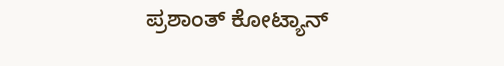ಪ್ರಶಾಂತ್ ಕೋಟ್ಯಾನ್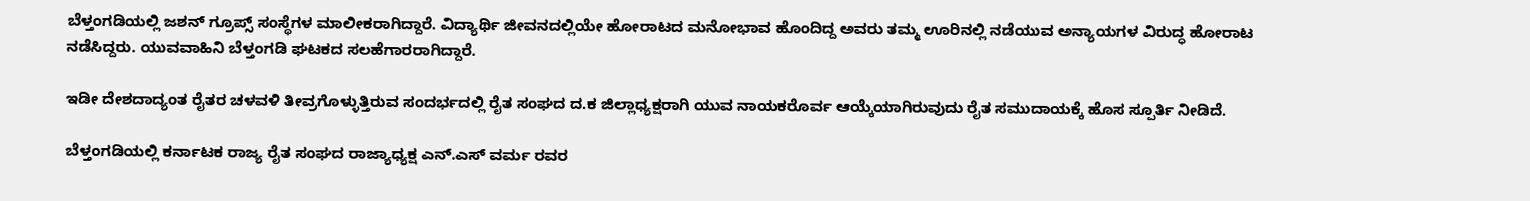ಬೆಳ್ತಂಗಡಿಯಲ್ಲಿ ಜಶನ್ ಗ್ರೂಪ್ಸ್ ಸಂಸ್ಥೆಗಳ ಮಾಲೀಕರಾಗಿದ್ದಾರೆ. ವಿದ್ಯಾರ್ಥಿ ಜೀವನದಲ್ಲಿಯೇ ಹೋರಾಟದ ಮನೋಭಾವ ಹೊಂದಿದ್ದ ಅವರು ತಮ್ಮ ಊರಿನಲ್ಲಿ ನಡೆಯುವ ಅನ್ಯಾಯಗಳ ವಿರುದ್ಧ ಹೋರಾಟ ನಡೆಸಿದ್ದರು. ಯುವವಾಹಿನಿ ಬೆಳ್ತಂಗಡಿ ಘಟಕದ ಸಲಹೆಗಾರರಾಗಿದ್ದಾರೆ.

ಇಡೀ ದೇಶದಾದ್ಯಂತ ರೈತರ ಚಳವಳಿ ತೀವ್ರಗೊಳ್ಳುತ್ತಿರುವ ಸಂದರ್ಭದಲ್ಲಿ ರೈತ ಸಂಘದ ದ.ಕ ಜಿಲ್ಲಾಧ್ಯಕ್ಷರಾಗಿ ಯುವ ನಾಯಕರೊರ್ವ ಆಯ್ಕೆಯಾಗಿರುವುದು ರೈತ ಸಮುದಾಯಕ್ಕೆ ಹೊಸ ಸ್ಪೂರ್ತಿ ನೀಡಿದೆ.

ಬೆಳ್ತಂಗಡಿಯಲ್ಲಿ ಕರ್ನಾಟಕ ರಾಜ್ಯ ರೈತ ಸಂಘದ ರಾಜ್ಯಾಧ್ಯಕ್ಷ ಎನ್.ಎಸ್ ವರ್ಮ ರವರ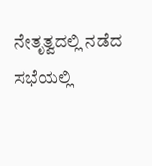ನೇತೃತ್ವದಲ್ಲಿ ನಡೆದ ಸಭೆಯಲ್ಲಿ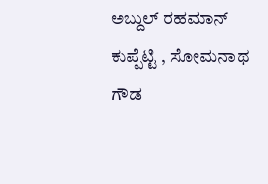ಅಬ್ದುಲ್ ರಹಮಾನ್ ಕುಪ್ಪೆಟ್ಟಿ , ಸೋಮನಾಥ ಗೌಡ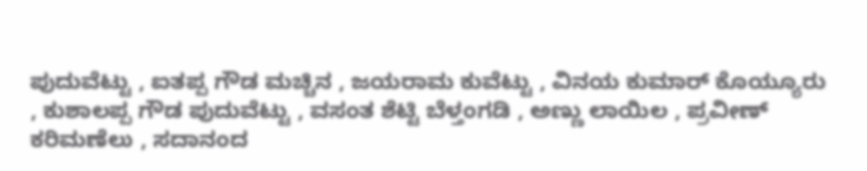ಪುದುವೆಟ್ಟು , ಐತಪ್ಪ ಗೌಡ ಮಚ್ಚಿನ , ಜಯರಾಮ ಕುವೆಟ್ಟು , ವಿನಯ ಕುಮಾರ್ ಕೊಯ್ಯೂರು , ಕುಶಾಲಪ್ಪ ಗೌಡ ಪುದುವೆಟ್ಟು , ವಸಂತ ಶೆಟ್ಟಿ ಬೆಳ್ತಂಗಡಿ , ಅಣ್ಣು ಲಾಯಿಲ , ಪ್ರವೀಣ್ ಕರಿಮಣೆಲು , ಸದಾನಂದ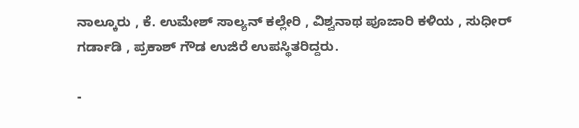ನಾಲ್ಕೂರು , ಕೆ. ಉಮೇಶ್ ಸಾಲ್ಯನ್ ಕಲ್ಲೇರಿ , ವಿಶ್ವನಾಥ ಪೂಜಾರಿ ಕಳಿಯ , ಸುಧೀರ್ ಗರ್ಡಾಡಿ , ಪ್ರಕಾಶ್ ಗೌಡ ಉಜಿರೆ ಉಪಸ್ಥಿತರಿದ್ದರು.

-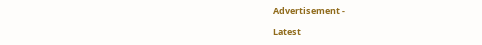Advertisement -

Latest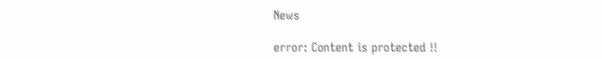News

error: Content is protected !!